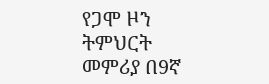የጋሞ ዞን ትምህርት መምሪያ በ9ኛ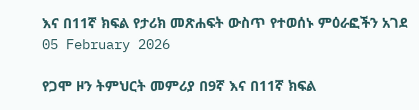እና በ11ኛ ክፍል የታሪክ መጽሐፍት ውስጥ የተወሰኑ ምዕራፎችን አገደ
05 February 2026

የጋሞ ዞን ትምህርት መምሪያ በ9ኛ እና በ11ኛ ክፍል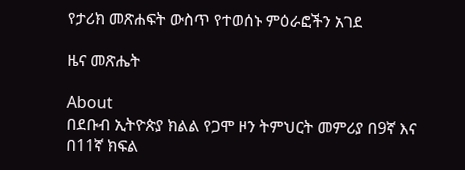የታሪክ መጽሐፍት ውስጥ የተወሰኑ ምዕራፎችን አገደ

ዜና መጽሔት

About
በደቡብ ኢትዮጵያ ክልል የጋሞ ዞን ትምህርት መምሪያ በ9ኛ እና በ11ኛ ክፍል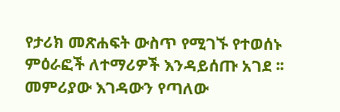የታሪክ መጽሐፍት ውስጥ የሚገኙ የተወሰኑ ምዕራፎች ለተማሪዎች እንዳይሰጡ አገደ ፡፡ መምሪያው እገዳውን የጣለው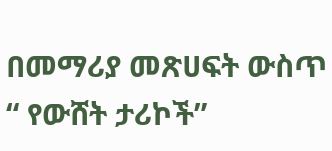በመማሪያ መጽሀፍት ውስጥ “ የውሸት ታሪኮች”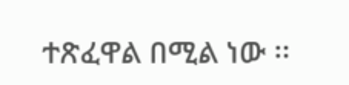ተጽፈዋል በሚል ነው ፡፡